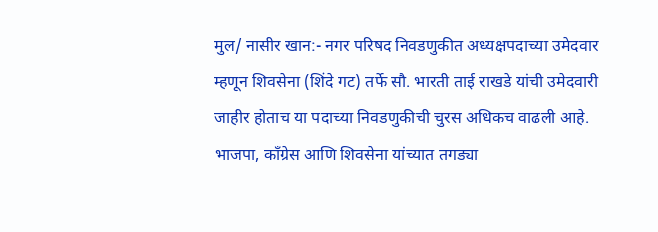मुल/ नासीर खान:- नगर परिषद निवडणुकीत अध्यक्षपदाच्या उमेदवार म्हणून शिवसेना (शिंदे गट) तर्फे सौ. भारती ताई राखडे यांची उमेदवारी जाहीर होताच या पदाच्या निवडणुकीची चुरस अधिकच वाढली आहे. भाजपा, काँग्रेस आणि शिवसेना यांच्यात तगड्या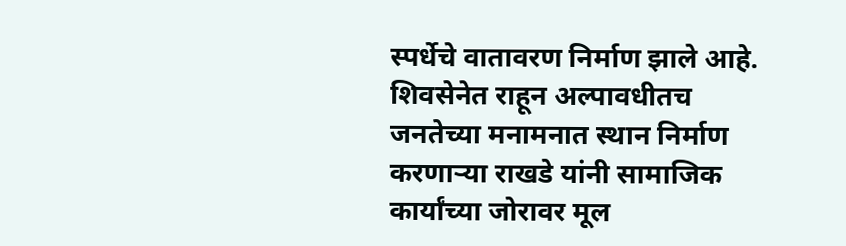स्पर्धेचे वातावरण निर्माण झाले आहे.
शिवसेनेत राहून अल्पावधीतच जनतेच्या मनामनात स्थान निर्माण करणाऱ्या राखडे यांनी सामाजिक कार्यांच्या जोरावर मूल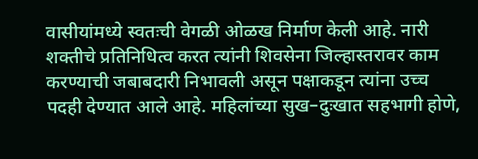वासीयांमध्ये स्वतःची वेगळी ओळख निर्माण केली आहे. नारी शक्तीचे प्रतिनिधित्व करत त्यांनी शिवसेना जिल्हास्तरावर काम करण्याची जबाबदारी निभावली असून पक्षाकडून त्यांना उच्च पदही देण्यात आले आहे. महिलांच्या सुख–दुःखात सहभागी होणे,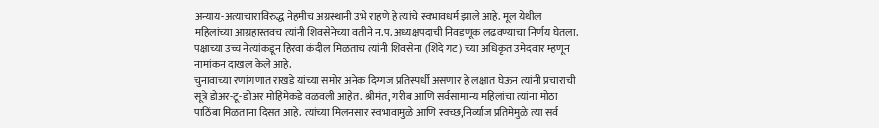अन्याय-अत्याचाराविरुद्ध नेहमीच अग्रस्थानी उभे राहणे हे त्यांचे स्वभावधर्म झाले आहे. मूल येथील महिलांच्या आग्रहास्तवच त्यांनी शिवसेनेच्या वतीने न.प. अध्यक्षपदाची निवडणूक लढवण्याचा निर्णय घेतला. पक्षाच्या उच्च नेत्यांकडून हिरवा कंदील मिळताच त्यांनी शिवसेना (शिंदे गट) च्या अधिकृत उमेदवार म्हणून नामांकन दाखल केले आहे.
चुनावाच्या रणांगणात राखडे यांच्या समोर अनेक दिग्गज प्रतिस्पर्धी असणार हे लक्षात घेऊन त्यांनी प्रचाराची सूत्रे डोअर-टू-डोअर मोहिमेकडे वळवली आहेत. श्रीमंत, गरीब आणि सर्वसामान्य महिलांचा त्यांना मोठा पाठिंबा मिळताना दिसत आहे. त्यांच्या मिलनसार स्वभावामुळे आणि स्वच्छ,निर्व्याज प्रतिमेमुळे त्या सर्व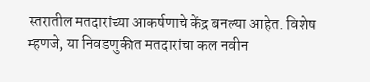स्तरातील मतदारांच्या आकर्षणाचे केंद्र बनल्या आहेत. विशेष म्हणजे, या निवडणुकीत मतदारांचा कल नवीन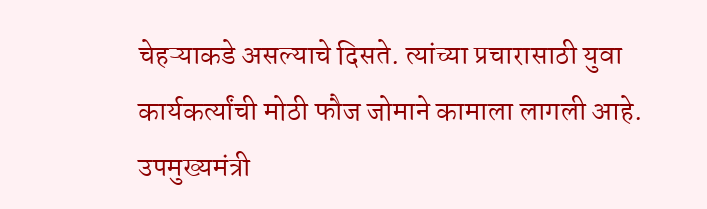चेहऱ्याकडे असल्याचे दिसते. त्यांच्या प्रचारासाठी युवा कार्यकर्त्यांची मोठी फौज जोमाने कामाला लागली आहे. उपमुख्यमंत्री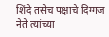शिंदे तसेच पक्षाचे दिग्गज नेते त्यांच्या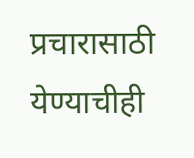प्रचारासाठी येण्याचीही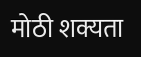मोठी शक्यता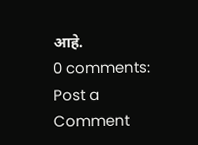आहे.
0 comments:
Post a Comment